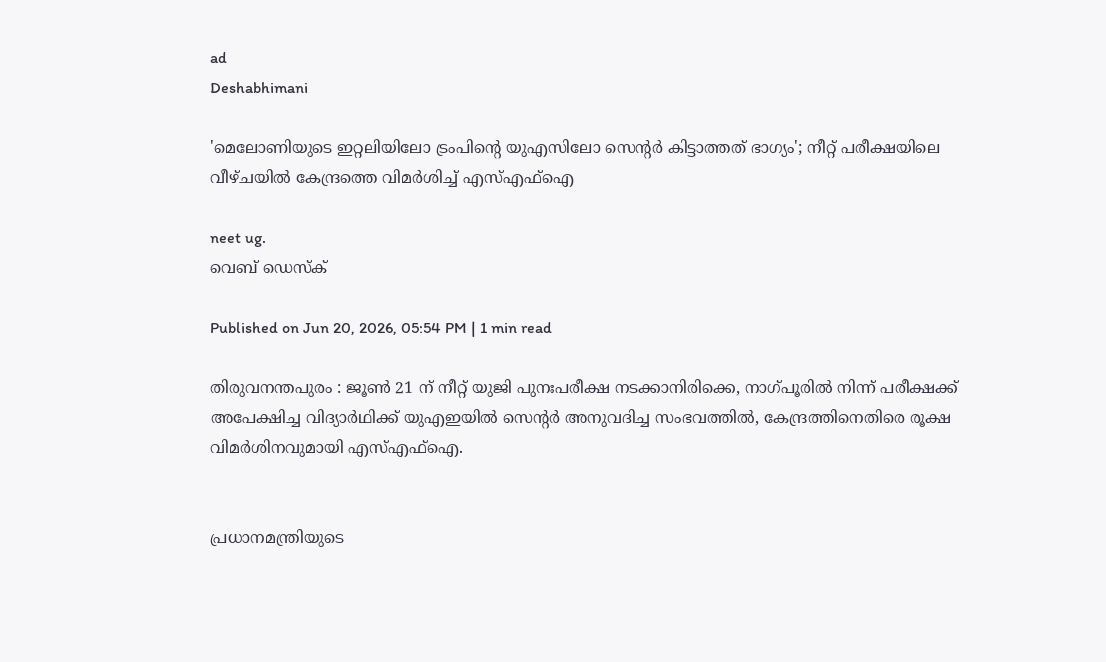ad
Deshabhimani

'മെലോണിയുടെ ഇറ്റലിയിലോ ട്രംപിന്റെ യുഎസിലോ സെൻ്റർ കിട്ടാത്തത് ഭാഗ്യം'; നീറ്റ് പരീക്ഷയിലെ വീഴ്ചയിൽ കേന്ദ്രത്തെ വിമർശിച്ച് എസ്എഫ്ഐ

neet ug.
വെബ് ഡെസ്ക്

Published on Jun 20, 2026, 05:54 PM | 1 min read

തിരുവനന്തപുരം : ജൂൺ 21 ന് നീറ്റ് യുജി പുനഃപരീക്ഷ നടക്കാനിരിക്കെ, നാഗ്പൂരിൽ നിന്ന് പരീക്ഷക്ക് അപേക്ഷിച്ച വിദ്യാർഥിക്ക് യുഎഇയിൽ സെന്റർ അനുവദിച്ച സംഭവത്തിൽ, കേന്ദ്രത്തിനെതിരെ രൂക്ഷ വിമർശിനവുമായി എസ്എഫ്ഐ.


പ്രധാനമന്ത്രിയുടെ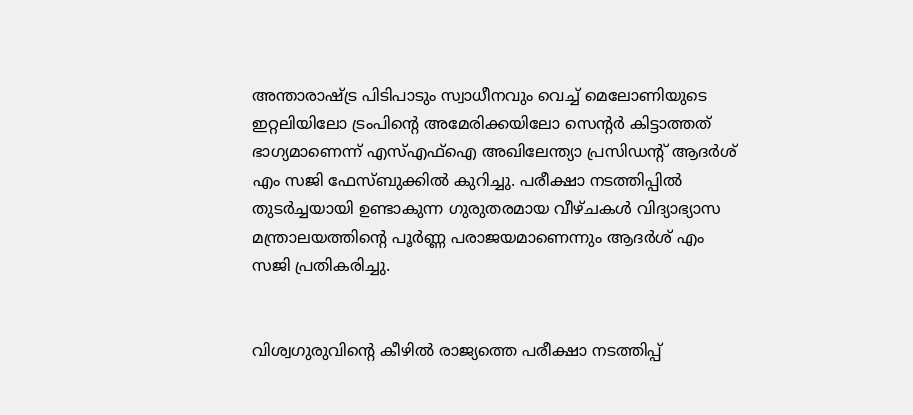അന്താരാഷ്ട്ര പിടിപാടും സ്വാധീനവും വെച്ച് മെലോണിയുടെ ഇറ്റലിയിലോ ട്രംപിൻ്റെ അമേരിക്കയിലോ സെൻ്റർ കിട്ടാത്തത് ഭാഗ്യമാണെന്ന് എസ്എഫ്ഐ അഖിലേന്ത്യാ പ്രസിഡന്റ് ആദർശ് എം സജി ഫേസ്ബുക്കിൽ കുറിച്ചു. പരീക്ഷാ നടത്തിപ്പിൽ തുടർച്ചയായി ഉണ്ടാകുന്ന ഗുരുതരമായ വീഴ്ചകൾ വിദ്യാഭ്യാസ മന്ത്രാലയത്തിൻ്റെ പൂർണ്ണ പരാജയമാണെന്നും ആദർശ് എം സജി പ്രതികരിച്ചു.


വിശ്വഗുരുവിൻ്റെ കീഴിൽ രാജ്യത്തെ പരീക്ഷാ നടത്തിപ്പ്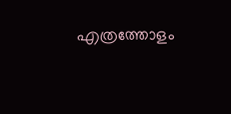എത്രത്തോളം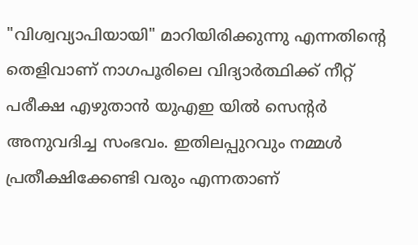"വിശ്വവ്യാപിയായി" മാറിയിരിക്കുന്നു എന്നതിൻ്റെ തെളിവാണ് നാഗപൂരിലെ വിദ്യാർത്ഥിക്ക് നീറ്റ് പരീക്ഷ എഴുതാൻ യുഎഇ യിൽ സെൻ്റർ അനുവദിച്ച സംഭവം. ഇതിലപ്പുറവും നമ്മൾ പ്രതീക്ഷിക്കേണ്ടി വരും എന്നതാണ്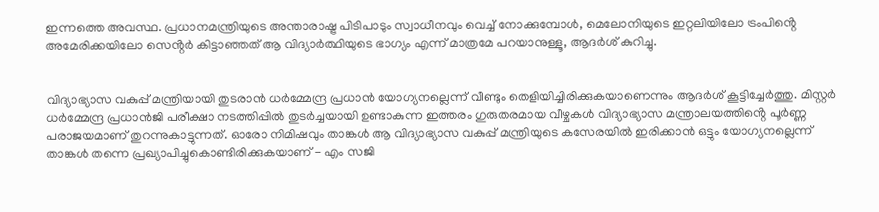ഇന്നത്തെ അവസ്ഥ. പ്രധാനമന്ത്രിയുടെ അന്താരാഷ്ട്ര പിടിപാടും സ്വാധീനവും വെച്ച് നോക്കുമ്പോൾ, മെലോനിയുടെ ഇറ്റലിയിലോ ട്രംപിൻ്റെ അമേരിക്കയിലോ സെൻ്റർ കിട്ടാഞ്ഞത് ആ വിദ്യാർത്ഥിയുടെ ഭാഗ്യം എന്ന് മാത്രമേ പറയാനുള്ളൂ, ആദർശ് കുറിച്ചു.


വിദ്യാഭ്യാസ വകുപ്പ് മന്ത്രിയായി തുടരാൻ ധർമ്മേന്ദ്ര പ്രധാൻ യോഗ്യനല്ലെന്ന് വീണ്ടും തെളിയിച്ചിരിക്കുകയാണെന്നും ആദർശ് കൂട്ടിച്ചേർത്തു. മിസ്റ്റർ ധർമ്മേന്ദ്ര പ്രധാൻജി പരീക്ഷാ നടത്തിപ്പിൽ തുടർച്ചയായി ഉണ്ടാകുന്ന ഇത്തരം ഗുരുതരമായ വീഴ്ചകൾ വിദ്യാഭ്യാസ മന്ത്രാലയത്തിൻ്റെ പൂർണ്ണ പരാജയമാണ് തുറന്നുകാട്ടുന്നത്. ഓരോ നിമിഷവും താങ്കൾ ആ വിദ്യാഭ്യാസ വകുപ്പ് മന്ത്രിയുടെ കസേരയിൽ ഇരിക്കാൻ ഒട്ടും യോഗ്യനല്ലെന്ന് താങ്കൾ തന്നെ പ്രഖ്യാപിച്ചുകൊണ്ടിരിക്കുകയാണ് - എം സജി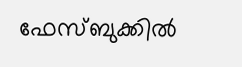ഫേസ്ബുക്കിൽ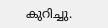കുറിച്ചു.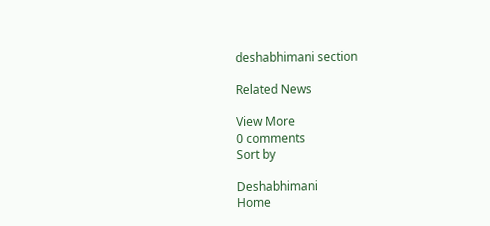deshabhimani section

Related News

View More
0 comments
Sort by

Deshabhimani
Home